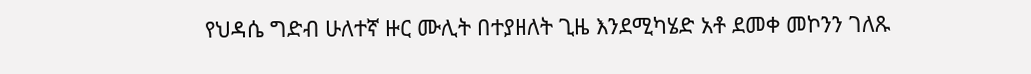የህዳሴ ግድብ ሁለተኛ ዙር ሙሊት በተያዘለት ጊዜ እንደሚካሄድ አቶ ደመቀ መኮንን ገለጹ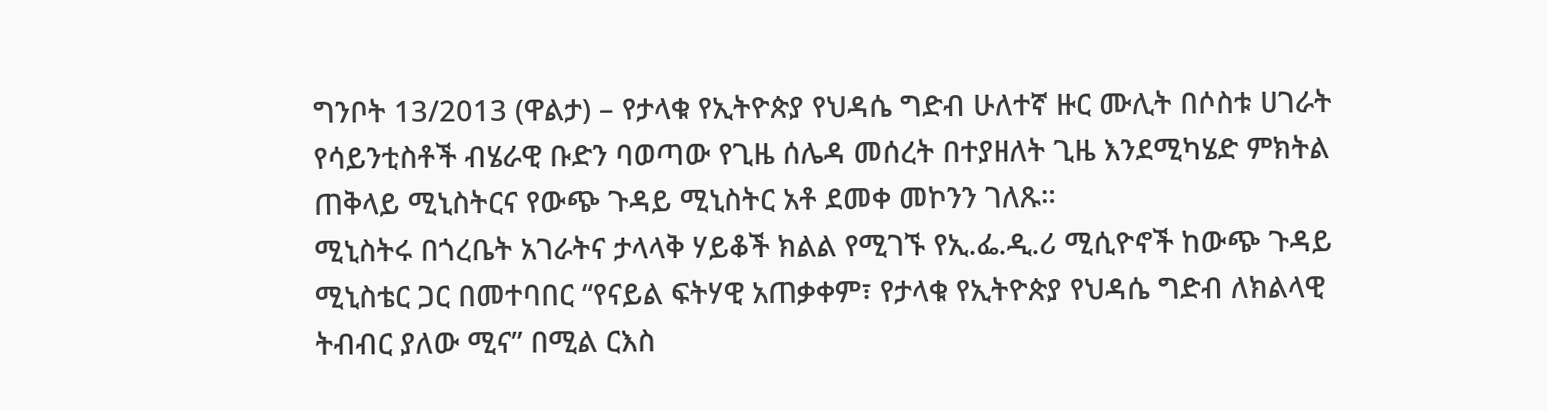ግንቦት 13/2013 (ዋልታ) – የታላቁ የኢትዮጵያ የህዳሴ ግድብ ሁለተኛ ዙር ሙሊት በሶስቱ ሀገራት የሳይንቲስቶች ብሄራዊ ቡድን ባወጣው የጊዜ ሰሌዳ መሰረት በተያዘለት ጊዜ እንደሚካሄድ ምክትል ጠቅላይ ሚኒስትርና የውጭ ጉዳይ ሚኒስትር አቶ ደመቀ መኮንን ገለጹ።
ሚኒስትሩ በጎረቤት አገራትና ታላላቅ ሃይቆች ክልል የሚገኙ የኢ.ፌ.ዲ.ሪ ሚሲዮኖች ከውጭ ጉዳይ ሚኒስቴር ጋር በመተባበር “የናይል ፍትሃዊ አጠቃቀም፣ የታላቁ የኢትዮጵያ የህዳሴ ግድብ ለክልላዊ ትብብር ያለው ሚና” በሚል ርእስ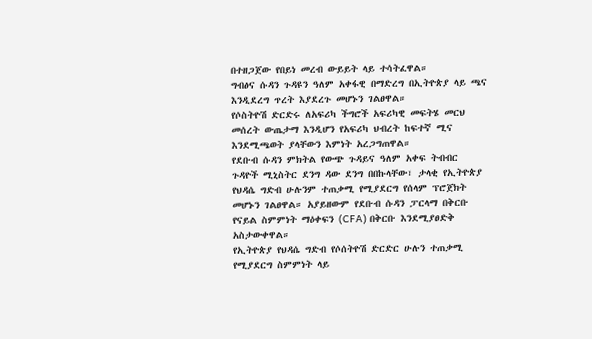በተዘጋጀው የበይነ መረብ ውይይት ላይ ተሳትፈዋል።
ግብፅና ሱዳን ጉዳዩን ዓለም አቀፋዊ በማድረግ በኢትዮጵያ ላይ ጫና እንዲደረግ ጥረት እያደረጉ መሆኑን ገልፀዋል።
የሶስትዮሽ ድርድሩ ለአፍሪካ ችግሮች አፍሪካዊ መፍትሄ መርህ መሰረት ውጤታማ እንዲሆን የአፍሪካ ህብረት ከፍተኛ ሚና እንደሚጫወት ያላቸውን እምነት አረጋግጠዋል።
የደቡብ ሱዳን ምክትል የውጭ ጉዳይና ዓለም አቀፍ ትብብር ጉዳዮች ሚኒስትር ደንግ ዳው ደንግ በበኩላቸው፣ ታላቂ የኢትዮጵያ የህዳሴ ግድብ ሁሉንም ተጠቃሚ የሚያደርግ የሰላም ፕሮጀክት መሆኑን ገልፀዋል። አያይዘውም የደቡብ ሱዳን ፓርላማ በቅርቡ የናይል ስምምነት ማዕቀፍን (CFA) በቅርቡ እንደሚያፀድቅ አስታውቀዋል።
የኢትዮጵያ የህዳሴ ግድብ የሶሰትዮሽ ድርድር ሁሉን ተጠቃሚ የሚያደርግ ስምምነት ላይ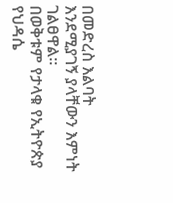በመድረስ እልባት እንደሚያገኝ ያላቸውን እምነት ገልፀዋል።
በወቅቱም የታላቁ የኢትዮጵያ የህዳሴ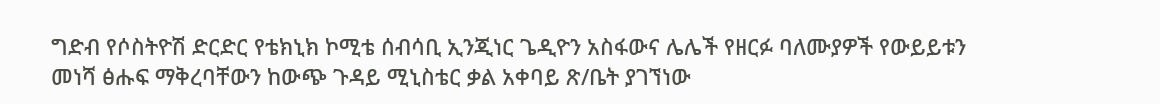ግድብ የሶስትዮሽ ድርድር የቴክኒክ ኮሚቴ ሰብሳቢ ኢንጂነር ጌዲዮን አስፋውና ሌሌች የዘርፉ ባለሙያዎች የውይይቱን መነሻ ፅሑፍ ማቅረባቸውን ከውጭ ጉዳይ ሚኒስቴር ቃል አቀባይ ጽ/ቤት ያገኘነው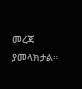መረጃ ያመላክታል።